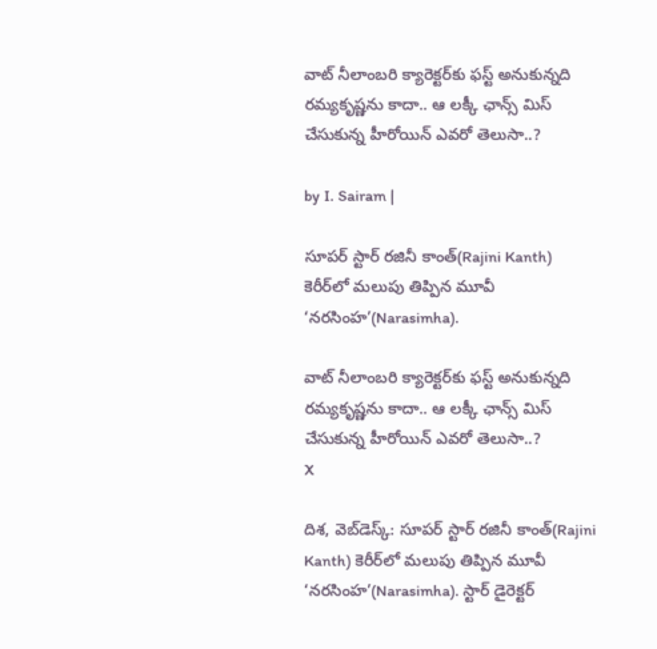వాట్ నీలాంబరి క్యారెక్టర్‌‌‌కు ఫస్ట్ అనుకున్నది రమ్యకృష్ణను కాదా.. ఆ లక్కీ ఛాన్స్ మిస్ చేసుకున్న హీరోయిన్ ఎవరో తెలుసా..?

by I. Sairam |

సూపర్ స్టార్ రజినీ కాంత్(Rajini Kanth) కెరీర్‌లో మలుపు తిప్పిన మూవీ ‘నరసింహ’(Narasimha).

వాట్ నీలాంబరి క్యారెక్టర్‌‌‌కు ఫస్ట్ అనుకున్నది రమ్యకృష్ణను కాదా.. ఆ లక్కీ ఛాన్స్ మిస్ చేసుకున్న హీరోయిన్ ఎవరో తెలుసా..?
X

దిశ, వెబ్‌డెస్క్: సూపర్ స్టార్ రజినీ కాంత్(Rajini Kanth) కెరీర్‌లో మలుపు తిప్పిన మూవీ ‘నరసింహ’(Narasimha). స్టార్ డైరెక్టర్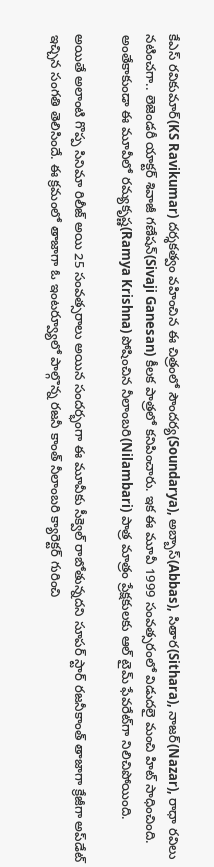కేఎస్ రవికుమార్(KS Ravikumar) దర్శకత్వం వహించిన ఈ చిత్రంలో సౌందర్య(Soundarya), అబ్బాస్(Abbas), సితార(Sithara), నాజర్(Nazar), రాధా రవిలు నటించగా.. లెజెండరీ యాక్టర్ శివాజీ గణేషన్(Sivaji Ganesan) కీలక పాత్రలో కనిపించారు. ఇక ఈ మూవీ 1999 సంవత్సరంలో విడుదలై మంచి హిట్ సాధించింది. అంతేకాకుండా ఈ మూవీలో రమ్యకృష్ణ(Ramya Krishna) పోషించిన నీలాంబరి(Nilambari) పాత్ర మాత్రం ప్రేక్షకులకు ఆల్ టైమ్ ఫేవరేట్‌గా నిలిచిపోయింది.

అయితే అలాంటి గొప్ప సినిమా రిలీజ్ అయి 25 సంవత్సరాలు అయిన సందర్భంగా ఈ మూవీకు సీక్వెల్ రాబోతున్నదని సూపర్ స్టార్ రజనీకాంత్ తాజాగా క్రేజీగా అప్‌డేట్ ఇచ్చిన సంగతి తెలిసిందే. ఈ క్రమంలో తాజాగా ఓ ఇంటర్వ్యూలో పాల్గొన్న రజనీ కాంత్ నీలాంబరి క్యారెక్టర్ గురించి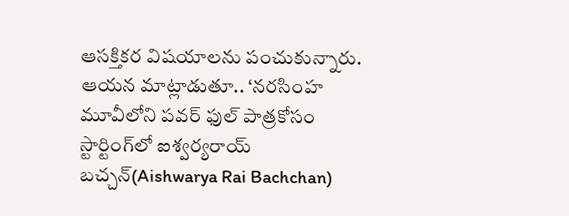ఆసక్తికర విషయాలను పంచుకున్నారు. ఆయన మాట్లాడుతూ.. ‘నరసింహ మూవీలోని పవర్ ఫుల్ పాత్రకోసం స్టార్టింగ్‌లో ఐశ్వర్యరాయ్ బచ్చన్(Aishwarya Rai Bachchan)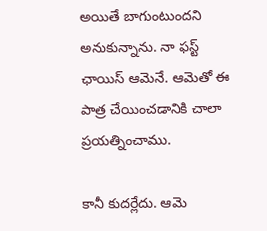అయితే బాగుంటుందని అనుకున్నాను. నా ఫస్ట్ ఛాయిస్ ఆమెనే. ఆమెతో ఈ పాత్ర చేయించడానికి చాలా ప్రయత్నించాము.

కానీ కుదర్లేదు. ఆమె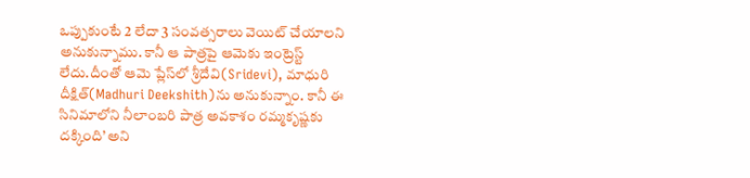ఒప్పుకుంటే 2 లేదా 3 సంవత్సరాలు వెయిట్ చేయాలని అనుకున్నాము. కానీ ఆ పాత్రపై ఆమెకు ఇంట్రెస్ట్ లేదు.దీంతో ఆమె ప్లేస్‌లో శ్రీదేవి(Sridevi), మాధురి దీక్షిత్‌(Madhuri Deekshith)ను అనుకున్నాం. కానీ ఈ సినిమాలోని నీలాంబరి పాత్ర అవకాశం రమ్మకృష్ణకు దక్కింది’ అని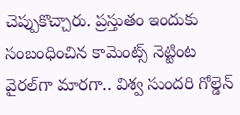చెప్పుకొచ్చారు. ప్రస్తుతం ఇందుకు సంబంధించిన కామెంట్స్ నెట్టింట వైరల్‌గా మారగా.. విశ్వ సుందరి గోల్డెన్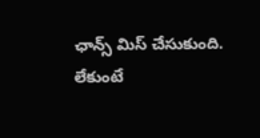ఛాన్స్ మిస్ చేసుకుంది. లేకుంటే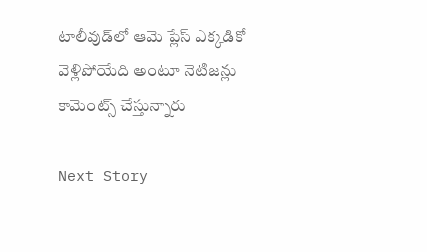టాలీవుడ్‌లో ఆమె ప్లేస్ ఎక్కడికో వెళ్లిపోయేది అంటూ నెటిజన్లు కామెంట్స్ చేస్తున్నారు

Next Story